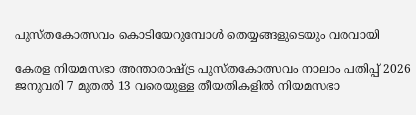പുസ്തകോത്സവം കൊടിയേറുമ്പോള്‍ തെയ്യങ്ങളുടെയും വരവായി

കേരള നിയമസഭാ അന്താരാഷ്ട്ര പുസ്തകോത്സവം നാലാം പതിപ്പ് 2026 ജനുവരി 7 മുതല്‍ 13 വരെയുള്ള തീയതികളില്‍ നിയമസഭാ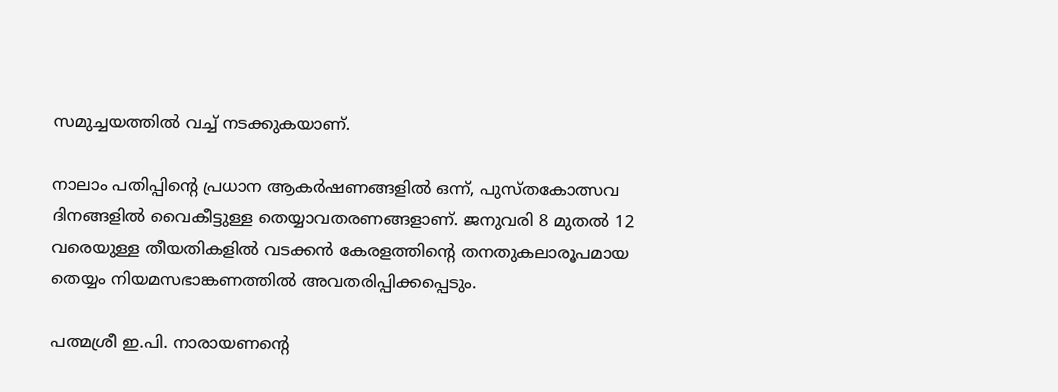സമുച്ചയത്തില്‍ വച്ച് നടക്കുകയാണ്.

നാലാം പതിപ്പിന്റെ പ്രധാന ആകര്‍ഷണങ്ങളില്‍ ഒന്ന്, പുസ്തകോത്സവ ദിനങ്ങളില്‍ വൈകീട്ടുള്ള തെയ്യാവതരണങ്ങളാണ്. ജനുവരി 8 മുതല്‍ 12 വരെയുള്ള തീയതികളില്‍ വടക്കന്‍ കേരളത്തിന്റെ തനതുകലാരൂപമായ തെയ്യം നിയമസഭാങ്കണത്തില്‍ അവതരിപ്പിക്കപ്പെടും.

പത്മശ്രീ ഇ.പി. നാരായണന്റെ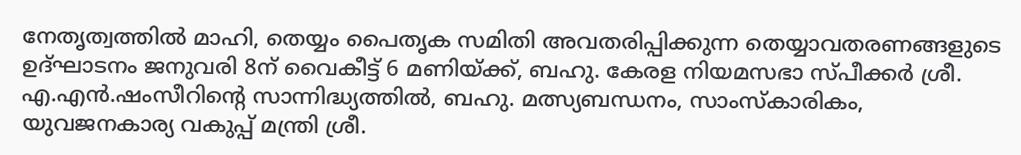നേതൃത്വത്തില്‍ മാഹി, തെയ്യം പൈതൃക സമിതി അവതരിപ്പിക്കുന്ന തെയ്യാവതരണങ്ങളുടെ ഉദ്ഘാടനം ജനുവരി 8ന് വൈകീട്ട് 6 മണിയ്ക്ക്, ബഹു. കേരള നിയമസഭാ സ്പീക്കര്‍ ശ്രീ. എ.എന്‍.ഷംസീറിന്റെ സാന്നിദ്ധ്യത്തില്‍, ബഹു. മത്സ്യബന്ധനം, സാംസ്കാരികം, യുവജനകാര്യ വകുപ്പ് മന്ത്രി ശ്രീ.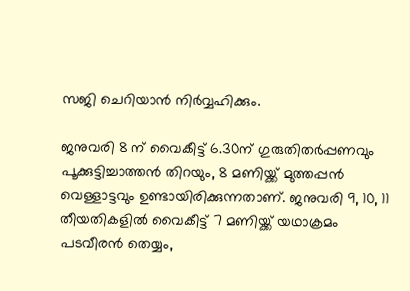സജി ചെറിയാന്‍ നിര്‍വ്വഹിക്കും.

ജനുവരി 8 ന് വൈകീട്ട് 6.30ന് ഗുരുതിതര്‍പ്പണവും പൂക്കുട്ടിച്ചാത്തന്‍ തിറയും, 8 മണിയ്ക്ക് മുത്തപ്പന്‍ വെള്ളാട്ടവും ഉണ്ടായിരിക്കുന്നതാണ്. ജനുവരി 9, 10, 11 തീയതികളില്‍ വൈകീട്ട് 7 മണിയ്ക്ക് യഥാക്രമം പടവീരന്‍ തെയ്യം,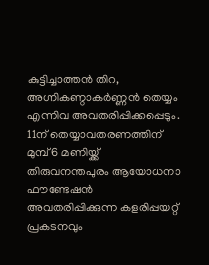കുട്ടിച്ചാത്തന്‍ തിറ, അഗ്നികണ്ഠാകര്‍ണ്ണന്‍ തെയ്യം എന്നിവ അവതരിപ്പിക്കപ്പെടും. 11ന് തെയ്യാവതരണത്തിന് മുമ്പ് 6 മണിയ്ക്ക് തിരുവനന്തപുരം ആയോധനാ ഫൗണ്ടേഷന്‍ അവതരിപ്പിക്കുന്ന കളരിപ്പയറ്റ് പ്രകടനവും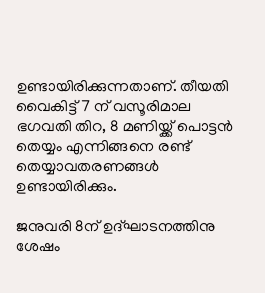ഉണ്ടായിരിക്കുന്നതാണ്. തീയതി വൈകിട്ട് 7 ന് വസൂരിമാല ഭഗവതി തിറ, 8 മണിയ്ക്ക് പൊട്ടന്‍ തെയ്യം എന്നിങ്ങനെ രണ്ട് തെയ്യാവതരണങ്ങള്‍ ഉണ്ടായിരിക്കും.

ജനുവരി 8ന് ഉദ്ഘാടനത്തിനു ശേഷം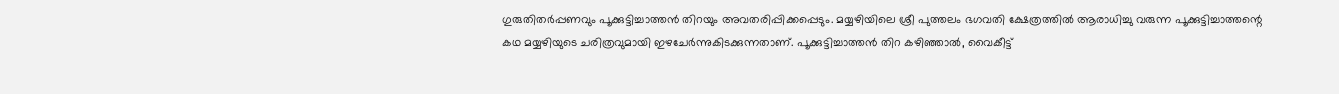ഗുരുതിതര്‍പ്പണവും പൂക്കുട്ടിച്ചാത്തന്‍ തിറയും അവതരിപ്പിക്കപ്പെടും. മയ്യഴിയിലെ ശ്രീ പുത്തലം ഭഗവതി ക്ഷേത്രത്തിൽ ആരാധിച്ചു വരുന്ന പൂക്കുട്ടിച്ചാത്തന്റെ കഥ മയ്യഴിയുടെ ചരിത്രവുമായി ഇഴചേര്‍ന്നുകിടക്കുന്നതാണ്. പൂക്കുട്ടിച്ചാത്തന്‍ തിറ കഴിഞ്ഞാല്‍, വൈകീട്ട്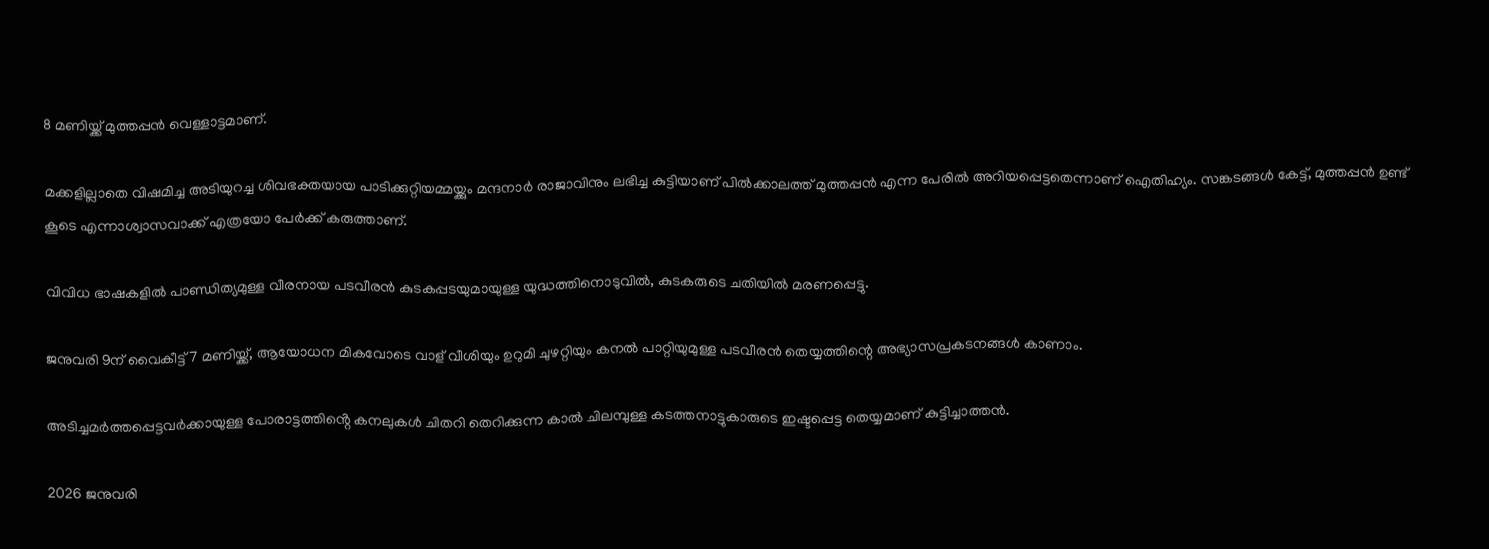8 മണിയ്ക്ക് മുത്തപ്പന്‍ വെള്ളാട്ടമാണ്.

മക്കളില്ലാതെ വിഷമിച്ച അടിയുറച്ച ശിവഭക്തയായ പാടിക്കുറ്റിയമ്മയ്ക്കും മന്ദനാർ രാജാവിനും ലഭിച്ച കുട്ടിയാണ് പിൽക്കാലത്ത് മുത്തപ്പൻ എന്ന പേരിൽ അറിയപ്പെട്ടതെന്നാണ് ഐതിഹ്യം. സങ്കടങ്ങള്‍ കേട്ട്, മുത്തപ്പന്‍ ഉണ്ട് കൂടെ എന്നാശ്വാസവാക്ക് എത്രയോ പേര്‍ക്ക് കരുത്താണ്.

വിവിധ ഭാഷകളിൽ പാണ്ഡിത്യമുള്ള വീരനായ പടവീരന്‍ കുടകപ്പടയുമായുള്ള യുദ്ധത്തിനൊടുവില്‍, കുടകരുടെ ചതിയിൽ മരണപ്പെട്ടു.

ജനുവരി 9ന് വൈകീട്ട് 7 മണിയ്ക്ക്, ആയോധന മികവോടെ വാള് വീശിയും ഉറുമി ചുഴറ്റിയും കനൽ പാറ്റിയുമുള്ള പടവീരന്‍ തെയ്യത്തിന്റെ അഭ്യാസപ്രകടനങ്ങള്‍ കാണാം.

അടിച്ചമർത്തപ്പെട്ടവർക്കായുള്ള പോരാട്ടത്തിൻ്റെ കനലുകൾ ചിതറി തെറിക്കുന്ന കാൽ ചിലമ്പുള്ള കടത്തനാട്ടുകാരുടെ ഇഷ്ടപ്പെട്ട തെയ്യമാണ് കുട്ടിച്ചാത്തന്‍.

2026 ജനുവരി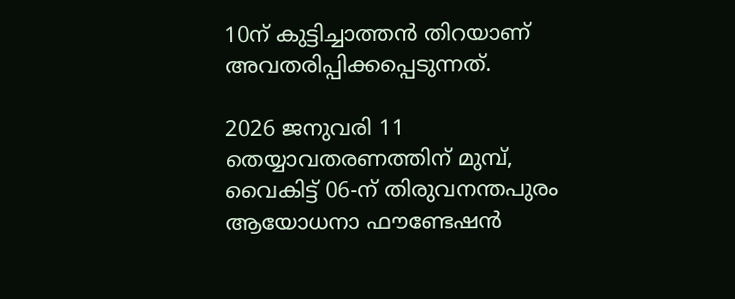10ന് കുട്ടിച്ചാത്തന്‍ തിറയാണ് അവതരിപ്പിക്കപ്പെടുന്നത്.

2026 ജനുവരി 11 തെയ്യാവതരണത്തിന് മുമ്പ്, വൈകിട്ട് 06-ന് തിരുവനന്തപുരം ആയോധനാ ഫൗണ്ടേഷന്‍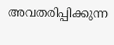അവതരിപ്പിക്കുന്ന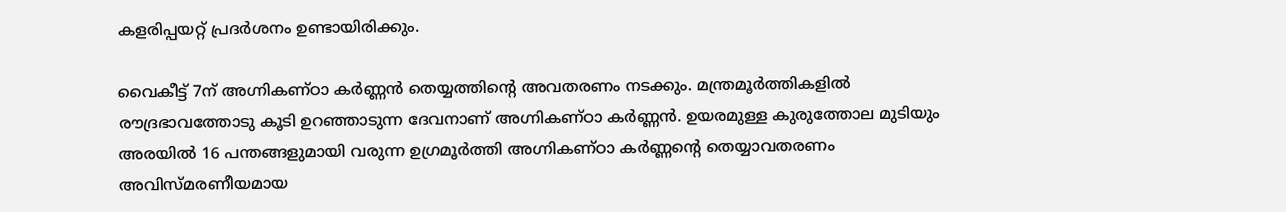കളരിപ്പയറ്റ് പ്രദര്‍ശനം ഉണ്ടായിരിക്കും.

വൈകീട്ട് 7ന് അഗ്നികണ്ഠാ കര്‍ണ്ണന്‍ തെയ്യത്തിന്റെ അവതരണം നടക്കും. മന്ത്രമൂർത്തികളിൽ രൗദ്രഭാവത്തോടു കൂടി ഉറഞ്ഞാടുന്ന ദേവനാണ് അഗ്നികണ്ഠാ കർണ്ണൻ. ഉയരമുള്ള കുരുത്തോല മുടിയും അരയിൽ 16 പന്തങ്ങളുമായി വരുന്ന ഉഗ്രമൂർത്തി അഗ്നികണ്ഠാ കര്‍ണ്ണന്റെ തെയ്യാവതരണം അവിസ്മരണീയമായ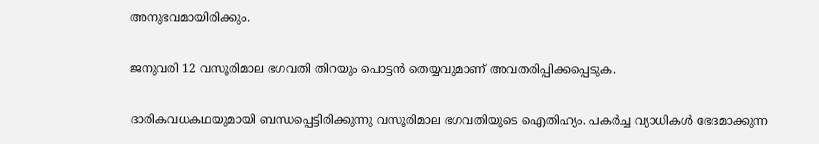അനുഭവമായിരിക്കും.

ജനുവരി 12 വസൂരിമാല ഭഗവതി തിറയും പൊട്ടന്‍ തെയ്യവുമാണ് അവതരിപ്പിക്കപ്പെടുക.

ദാരികവധകഥയുമായി ബന്ധപ്പെട്ടിരിക്കുന്നു വസൂരിമാല ഭഗവതിയുടെ ഐതിഹ്യം. പകര്‍ച്ച വ്യാധികള്‍ ഭേദമാക്കുന്ന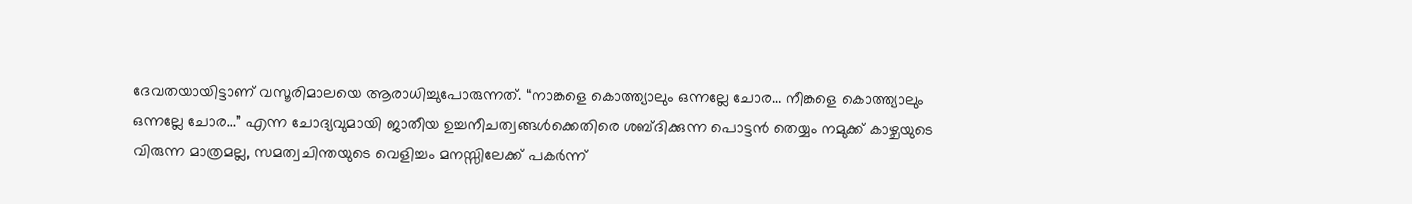ദേവതയായിട്ടാണ് വസൂരിമാലയെ ആരാധിച്ചുപോരുന്നത്. “നാങ്കളെ കൊത്ത്യാലും ഒന്നല്ലേ ചോര… നീങ്കളെ കൊത്ത്യാലും ഒന്നല്ലേ ചോര…” എന്ന ചോദ്യവുമായി ജാതീയ ഉച്ചനീചത്വങ്ങള്‍ക്കെതിരെ ശബ്ദിക്കുന്ന പൊട്ടന്‍ തെയ്യം നമുക്ക് കാഴ്ചയുടെ വിരുന്ന മാത്രമല്ല, സമത്വചിന്തയുടെ വെളിച്ചം മനസ്സിലേക്ക് പകര്‍ന്ന്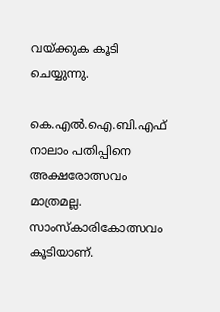വയ്ക്കുക കൂടി ചെയ്യുന്നു.

കെ.എല്‍.ഐ.ബി.എഫ് നാലാം പതിപ്പിനെ അക്ഷരോത്സവം മാത്രമല്ല. സാംസ്കാരികോത്സവം കൂടിയാണ്.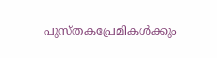പുസ്തകപ്രേമികള്‍ക്കും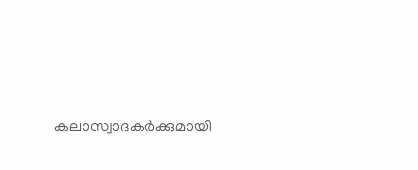കലാസ്വാദകര്‍ക്കുമായി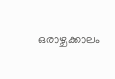ഒരാഴ്ചക്കാലം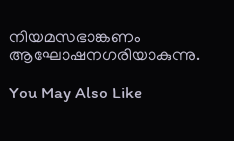നിയമസഭാങ്കണം ആഘോഷനഗരിയാകുന്നു.

You May Also Like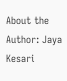About the Author: Jaya Kesari